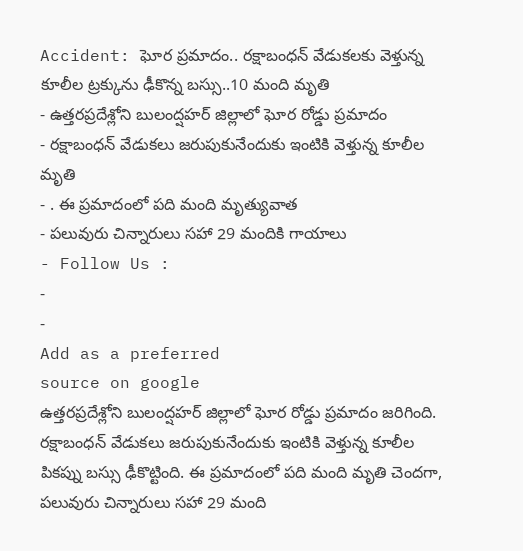Accident: ఘోర ప్రమాదం.. రక్షాబంధన్ వేడుకలకు వెళ్తున్న కూలీల ట్రక్కును ఢీకొన్న బస్సు..10 మంది మృతి
- ఉత్తరప్రదేశ్లోని బులంద్షహర్ జిల్లాలో ఘోర రోడ్డు ప్రమాదం
- రక్షాబంధన్ వేడుకలు జరుపుకునేందుకు ఇంటికి వెళ్తున్న కూలీల మృతి
- . ఈ ప్రమాదంలో పది మంది మృత్యువాత
- పలువురు చిన్నారులు సహా 29 మందికి గాయాలు
- Follow Us :
-
-
Add as a preferred
source on google
ఉత్తరప్రదేశ్లోని బులంద్షహర్ జిల్లాలో ఘోర రోడ్డు ప్రమాదం జరిగింది. రక్షాబంధన్ వేడుకలు జరుపుకునేందుకు ఇంటికి వెళ్తున్న కూలీల పికప్ను బస్సు ఢీకొట్టింది. ఈ ప్రమాదంలో పది మంది మృతి చెందగా, పలువురు చిన్నారులు సహా 29 మంది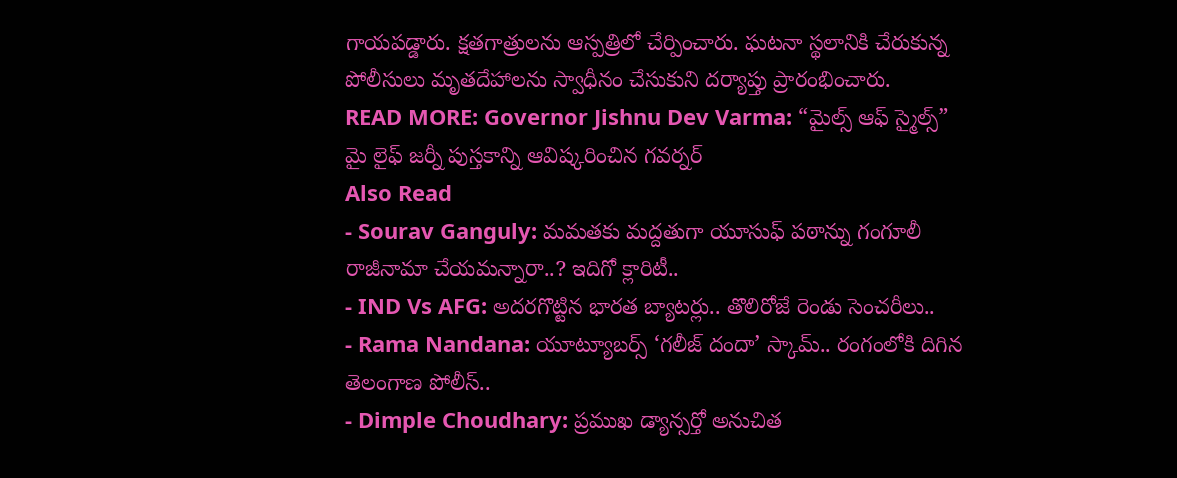గాయపడ్డారు. క్షతగాత్రులను ఆస్పత్రిలో చేర్పించారు. ఘటనా స్థలానికి చేరుకున్న పోలీసులు మృతదేహాలను స్వాధీనం చేసుకుని దర్యాప్తు ప్రారంభించారు.
READ MORE: Governor Jishnu Dev Varma: “మైల్స్ ఆఫ్ స్మైల్స్” మై లైఫ్ జర్నీ పుస్తకాన్ని ఆవిష్కరించిన గవర్నర్
Also Read
- Sourav Ganguly: మమతకు మద్దతుగా యూసుఫ్ పఠాన్ను గంగూలీ రాజీనామా చేయమన్నారా..? ఇదిగో క్లారిటీ..
- IND Vs AFG: అదరగొట్టిన భారత బ్యాటర్లు.. తొలిరోజే రెండు సెంచరీలు..
- Rama Nandana: యూట్యూబర్స్ ‘గలీజ్ దందా’ స్కామ్.. రంగంలోకి దిగిన తెలంగాణ పోలీస్..
- Dimple Choudhary: ప్రముఖ డ్యాన్సర్తో అనుచిత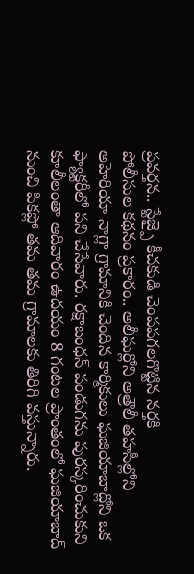ప్రవర్తన.. స్టేజ్పై కీచకుడి చెంపపగలగొట్టిన నర్తకి
పోలీసుల కథనం ప్రకారం.. అలీఘర్లోని అత్రౌలీ తహసీల్లోని అహెరియా నాగ్లా గ్రామానికి చెందిన కార్మికులు ఘజియాబాద్లోని ఒక ఫ్యాక్టరీలో పని చేసేవారు. రక్షాబంధన్ పండుగను పురస్కరించుకుని కూలీలంతా ఆదివారం ఉదయం 8 గంటల ప్రాంతంలో ఘజియాబాద్ నుంచి పికప్లో తమ తమ గ్రామాలకు తిరిగి వస్తున్నారు.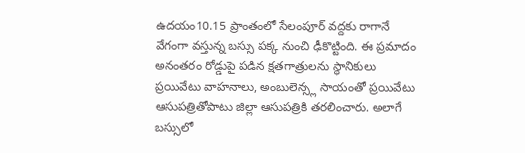ఉదయం10.15 ప్రాంతంలో సేలంపూర్ వద్దకు రాగానే వేగంగా వస్తున్న బస్సు పక్క నుంచి ఢీకొట్టింది. ఈ ప్రమాదం అనంతరం రోడ్డుపై పడిన క్షతగాత్రులను స్థానికులు ప్రయివేటు వాహనాలు, అంబులెన్స్ల సాయంతో ప్రయివేటు ఆసుపత్రితోపాటు జిల్లా ఆసుపత్రికి తరలించారు. అలాగే బస్సులో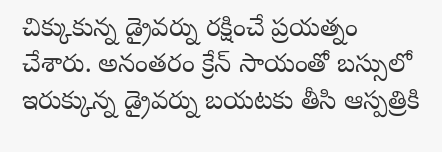చిక్కుకున్న డ్రైవర్ను రక్షించే ప్రయత్నం చేశారు. అనంతరం క్రేన్ సాయంతో బస్సులో ఇరుక్కున్న డ్రైవర్ను బయటకు తీసి ఆస్పత్రికి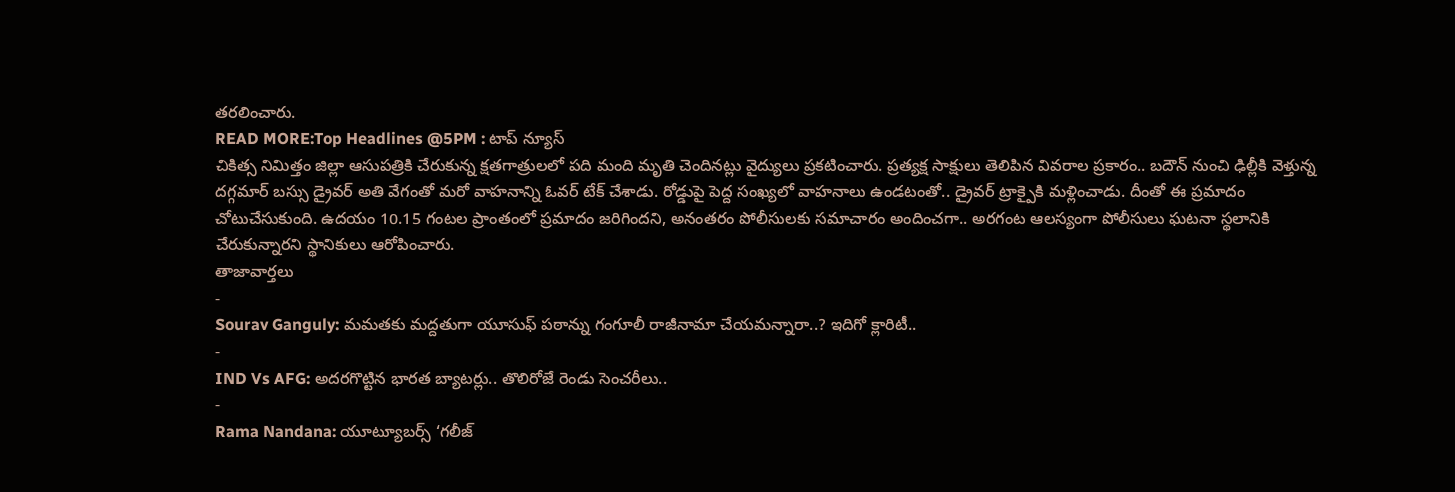తరలించారు.
READ MORE:Top Headlines @5PM : టాప్ న్యూస్
చికిత్స నిమిత్తం జిల్లా ఆసుపత్రికి చేరుకున్న క్షతగాత్రులలో పది మంది మృతి చెందినట్లు వైద్యులు ప్రకటించారు. ప్రత్యక్ష సాక్షులు తెలిపిన వివరాల ప్రకారం.. బదౌన్ నుంచి ఢిల్లీకి వెళ్తున్న దగ్గమార్ బస్సు డ్రైవర్ అతి వేగంతో మరో వాహనాన్ని ఓవర్ టేక్ చేశాడు. రోడ్డుపై పెద్ద సంఖ్యలో వాహనాలు ఉండటంతో.. డ్రైవర్ ట్రాక్పైకి మళ్లించాడు. దీంతో ఈ ప్రమాదం చోటుచేసుకుంది. ఉదయం 10.15 గంటల ప్రాంతంలో ప్రమాదం జరిగిందని, అనంతరం పోలీసులకు సమాచారం అందించగా.. అరగంట ఆలస్యంగా పోలీసులు ఘటనా స్థలానికి చేరుకున్నారని స్థానికులు ఆరోపించారు.
తాజావార్తలు
-
Sourav Ganguly: మమతకు మద్దతుగా యూసుఫ్ పఠాన్ను గంగూలీ రాజీనామా చేయమన్నారా..? ఇదిగో క్లారిటీ..
-
IND Vs AFG: అదరగొట్టిన భారత బ్యాటర్లు.. తొలిరోజే రెండు సెంచరీలు..
-
Rama Nandana: యూట్యూబర్స్ ‘గలీజ్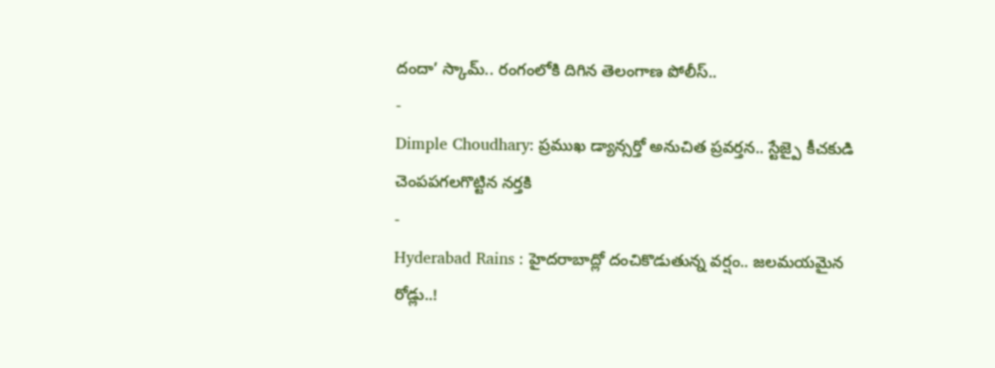దందా’ స్కామ్.. రంగంలోకి దిగిన తెలంగాణ పోలీస్..
-
Dimple Choudhary: ప్రముఖ డ్యాన్సర్తో అనుచిత ప్రవర్తన.. స్టేజ్పై కీచకుడి చెంపపగలగొట్టిన నర్తకి
-
Hyderabad Rains : హైదరాబాద్లో దంచికొడుతున్న వర్షం.. జలమయమైన రోడ్లు..!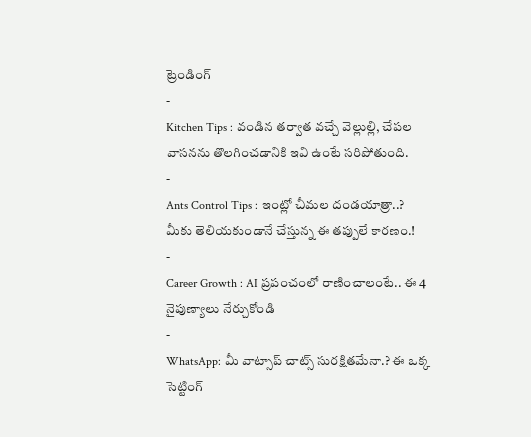ట్రెండింగ్
-
Kitchen Tips : వండిన తర్వాత వచ్చే వెల్లుల్లి, చేపల వాసనను తొలగించడానికి ఇవి ఉంటే సరిపోతుంది.
-
Ants Control Tips : ఇంట్లో చీమల దండయాత్రా..? మీకు తెలియకుండానే చేస్తున్న ఈ తప్పులే కారణం.!
-
Career Growth : AI ప్రపంచంలో రాణించాలంటే.. ఈ 4 నైపుణ్యాలు నేర్చుకోండి
-
WhatsApp: మీ వాట్సాప్ చాట్స్ సురక్షితమేనా.? ఈ ఒక్క సెట్టింగ్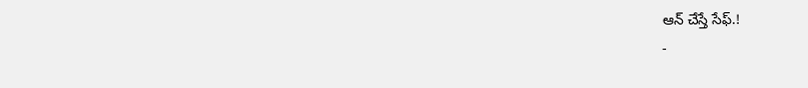ఆన్ చేస్తే సేఫ్.!
-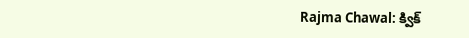Rajma Chawal: క్విక్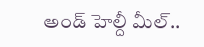అండ్ హెల్దీ మీల్..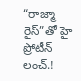“రాజ్మా రైస్”తో హై ప్రోటీన్ లంచ్.!